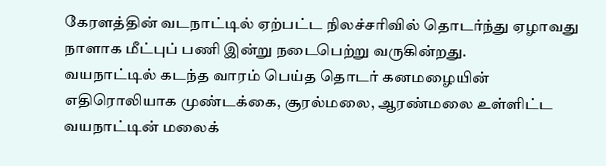கேரளத்தின் வடநாட்டில் ஏற்பட்ட நிலச்சரிவில் தொடர்ந்து ஏழாவது நாளாக மீட்புப் பணி இன்று நடைபெற்று வருகின்றது.
வயநாட்டில் கடந்த வாரம் பெய்த தொடர் கனமழையின் எதிரொலியாக முண்டக்கை, சூரல்மலை, ஆரண்மலை உள்ளிட்ட வயநாட்டின் மலைக்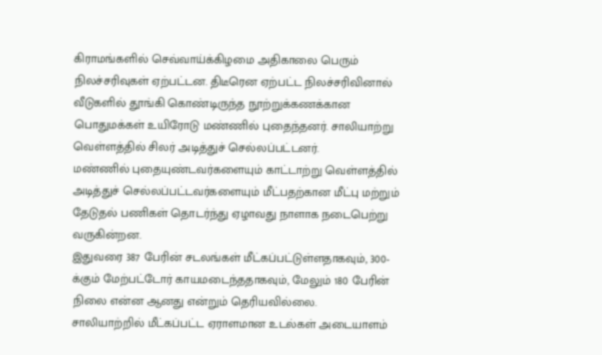கிராமங்களில் செவ்வாய்க்கிழமை அதிகாலை பெரும் நிலச்சரிவுகள் ஏற்பட்டன. திடீரென ஏற்பட்ட நிலச்சரிவினால் வீடுகளில் தூங்கி கொண்டிருந்த நூற்றுக்கணக்கான பொதுமக்கள் உயிரோடு மண்ணில் புதைந்தனர். சாலியாற்று வெள்ளத்தில் சிலர் அடித்துச் செல்லப்பட்டனர்.
மண்ணில் புதையுண்டவர்களையும் காட்டாற்று வெள்ளத்தில் அடித்துச் செல்லப்பட்டவர்களையும் மீட்பதற்கான மீட்பு மற்றும் தேடுதல் பணிகள் தொடர்ந்து ஏழாவது நாளாக நடைபெற்று வருகின்றன.
இதுவரை 387 பேரின் சடலங்கள் மீட்கப்பட்டுள்ளதாகவும், 300-க்கும் மேற்பட்டோர் காயமடைந்ததாகவும், மேலும் 180 பேரின் நிலை என்ன ஆனது என்றும் தெரியவில்லை.
சாலியாற்றில் மீட்கப்பட்ட ஏராளமான உடல்கள் அடையாளம்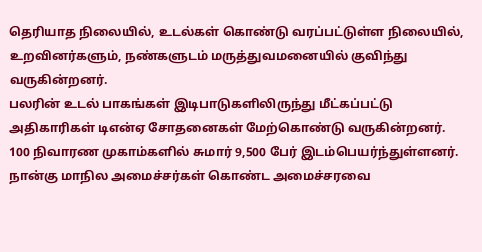தெரியாத நிலையில், உடல்கள் கொண்டு வரப்பட்டுள்ள நிலையில், உறவினர்களும், நண்களுடம் மருத்துவமனையில் குவிந்து வருகின்றனர்.
பலரின் உடல் பாகங்கள் இடிபாடுகளிலிருந்து மீட்கப்பட்டு அதிகாரிகள் டிஎன்ஏ சோதனைகள் மேற்கொண்டு வருகின்றனர். 100 நிவாரண முகாம்களில் சுமார் 9,500 பேர் இடம்பெயர்ந்துள்ளனர்.
நான்கு மாநில அமைச்சர்கள் கொண்ட அமைச்சரவை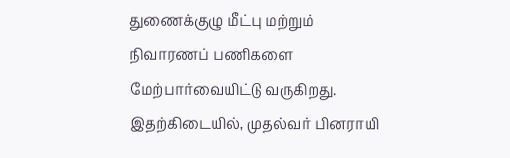துணைக்குழு மீட்பு மற்றும் நிவாரணப் பணிகளை மேற்பார்வையிட்டு வருகிறது.
இதற்கிடையில், முதல்வர் பினராயி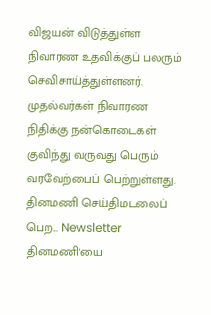விஜயன் விடுத்துள்ள நிவாரண உதவிக்குப் பலரும் செவிசாய்த்துள்ளனர். முதல்வர்கள் நிவாரண நிதிக்கு நன்கொடைகள் குவிந்து வருவது பெரும் வரவேற்பைப் பெற்றுள்ளது.
தினமணி செய்திமடலைப் பெற... Newsletter
தினமணி'யை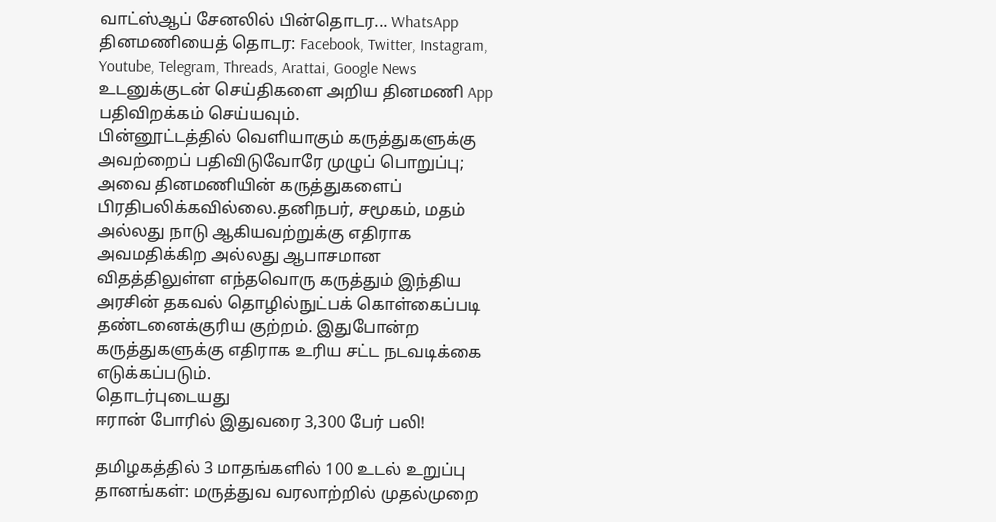வாட்ஸ்ஆப் சேனலில் பின்தொடர... WhatsApp
தினமணியைத் தொடர: Facebook, Twitter, Instagram, Youtube, Telegram, Threads, Arattai, Google News
உடனுக்குடன் செய்திகளை அறிய தினமணி App பதிவிறக்கம் செய்யவும்.
பின்னூட்டத்தில் வெளியாகும் கருத்துகளுக்கு அவற்றைப் பதிவிடுவோரே முழுப் பொறுப்பு; அவை தினமணியின் கருத்துகளைப் பிரதிபலிக்கவில்லை.தனிநபர், சமூகம், மதம் அல்லது நாடு ஆகியவற்றுக்கு எதிராக அவமதிக்கிற அல்லது ஆபாசமான விதத்திலுள்ள எந்தவொரு கருத்தும் இந்திய அரசின் தகவல் தொழில்நுட்பக் கொள்கைப்படி தண்டனைக்குரிய குற்றம். இதுபோன்ற கருத்துகளுக்கு எதிராக உரிய சட்ட நடவடிக்கை எடுக்கப்படும்.
தொடர்புடையது
ஈரான் போரில் இதுவரை 3,300 பேர் பலி!

தமிழகத்தில் 3 மாதங்களில் 100 உடல் உறுப்பு தானங்கள்: மருத்துவ வரலாற்றில் முதல்முறை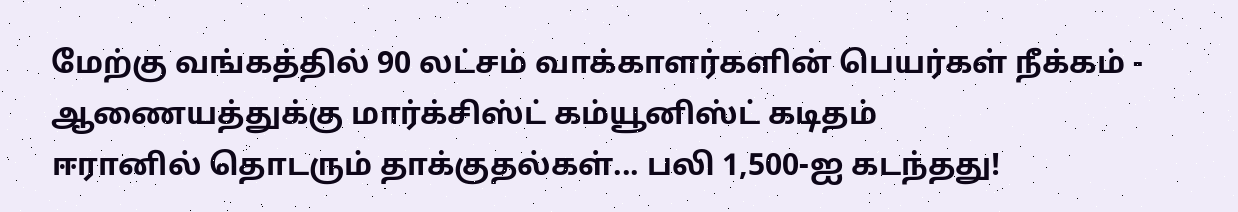மேற்கு வங்கத்தில் 90 லட்சம் வாக்காளர்களின் பெயர்கள் நீக்கம் - ஆணையத்துக்கு மார்க்சிஸ்ட் கம்யூனிஸ்ட் கடிதம்
ஈரானில் தொடரும் தாக்குதல்கள்... பலி 1,500-ஐ கடந்தது!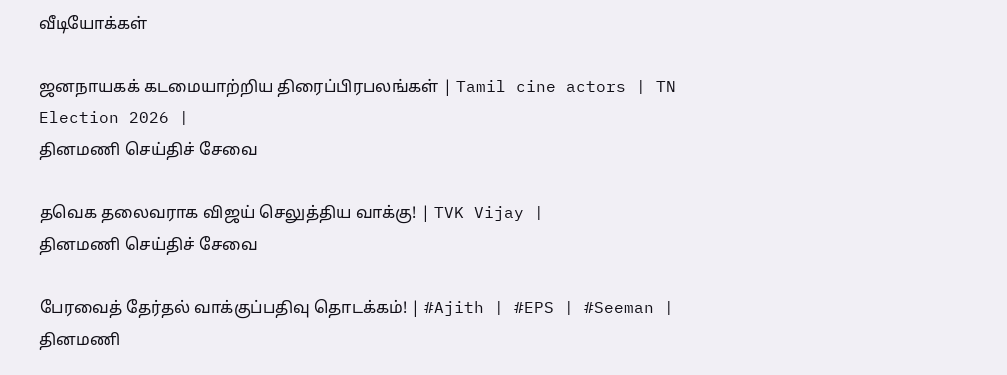வீடியோக்கள்

ஜனநாயகக் கடமையாற்றிய திரைப்பிரபலங்கள் | Tamil cine actors | TN Election 2026 |
தினமணி செய்திச் சேவை

தவெக தலைவராக விஜய் செலுத்திய வாக்கு! | TVK Vijay |
தினமணி செய்திச் சேவை

பேரவைத் தேர்தல் வாக்குப்பதிவு தொடக்கம்! | #Ajith | #EPS | #Seeman |
தினமணி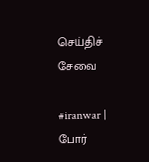செய்திச் சேவை

#iranwar | போர்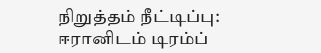நிறுத்தம் நீட்டிப்பு: ஈரானிடம் டிரம்ப்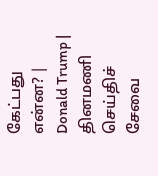கேட்பது என்ன? | Donald Trump |
தினமணி செய்திச் சேவை